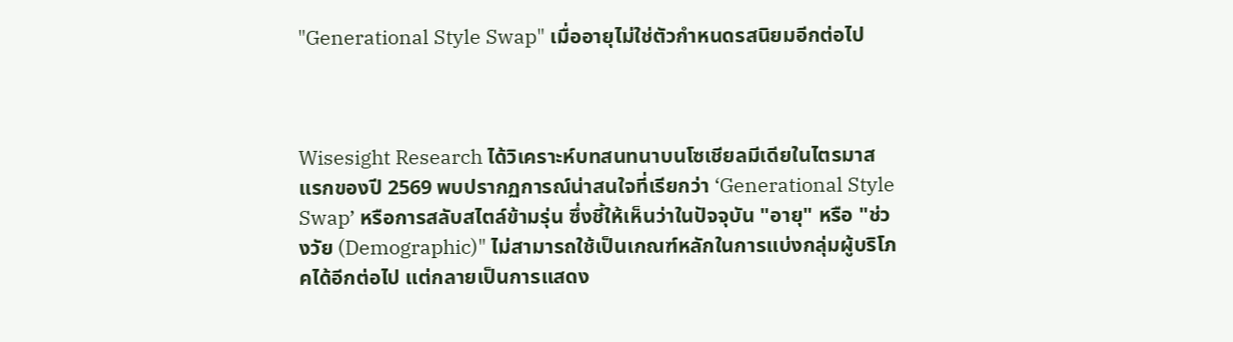"Generational Style Swap" เมื่ออายุไม่ใช่ตัวกำหนดรสนิยมอีกต่อไป



Wisesight Research ได้วิเคราะห์บทสนทนาบนโซเชียลมีเดียในไตรมาสแรกของปี 2569 พบปรากฏการณ์น่าสนใจที่เรียกว่า ‘Generational Style Swap’ หรือการสลับสไตล์ข้ามรุ่น ซึ่งชี้ให้เห็นว่าในปัจจุบัน "อายุ" หรือ "ช่วงวัย (Demographic)" ไม่สามารถใช้เป็นเกณฑ์หลักในการแบ่งกลุ่มผู้บริโภคได้อีกต่อไป แต่กลายเป็นการแสดง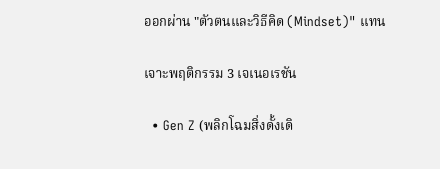ออกผ่าน "ตัวตนและวิธีคิด (Mindset)" แทน

เจาะพฤติกรรม 3 เจเนอเรชัน

  • Gen Z (พลิกโฉมสิ่งดั้งเดิ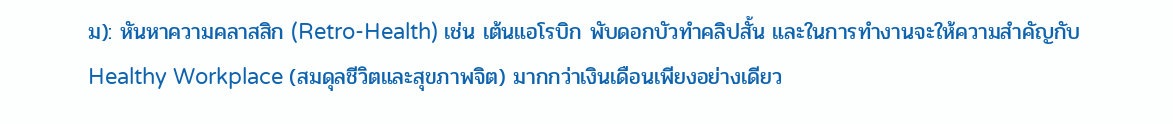ม): หันหาความคลาสสิก (Retro-Health) เช่น เต้นแอโรบิก พับดอกบัวทำคลิปสั้น และในการทำงานจะให้ความสำคัญกับ Healthy Workplace (สมดุลชีวิตและสุขภาพจิต) มากกว่าเงินเดือนเพียงอย่างเดียว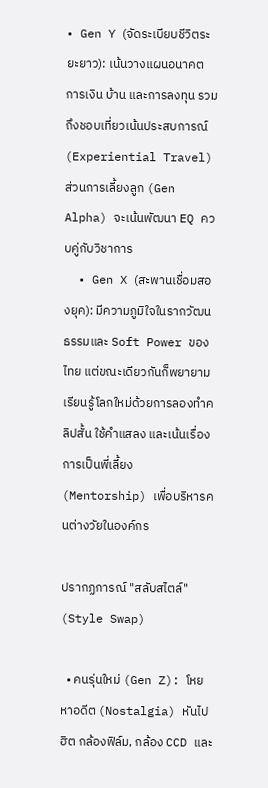• Gen Y (จัดระเบียบชีวิตระยะยาว): เน้นวางแผนอนาคต การเงิน บ้าน และการลงทุน รวมถึงชอบเที่ยวเน้นประสบการณ์ (Experiential Travel) ส่วนการเลี้ยงลูก (Gen Alpha) จะเน้นพัฒนา EQ ควบคู่กับวิชาการ
  • Gen X (สะพานเชื่อมสองยุค): มีความภูมิใจในรากวัฒนธรรมและ Soft Power ของไทย แต่ขณะเดียวกันก็พยายามเรียนรู้โลกใหม่ด้วยการลองทำคลิปสั้น ใช้คำแสลง และเน้นเรื่องการเป็นพี่เลี้ยง (Mentorship) เพื่อบริหารคนต่างวัยในองค์กร

ปรากฏการณ์ "สลับสไตล์" (Style Swap)

  • คนรุ่นใหม่ (Gen Z): โหยหาอดีต (Nostalgia) หันไปฮิต กล้องฟิล์ม, กล้อง CCD และ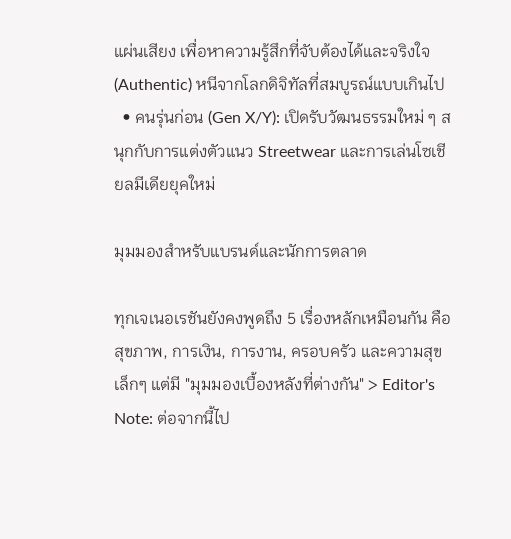แผ่นเสียง เพื่อหาความรู้สึกที่จับต้องได้และจริงใจ (Authentic) หนีจากโลกดิจิทัลที่สมบูรณ์แบบเกินไป
  • คนรุ่นก่อน (Gen X/Y): เปิดรับวัฒนธรรมใหม่ ๆ สนุกกับการแต่งตัวแนว Streetwear และการเล่นโซเชียลมีเดียยุคใหม่

มุมมองสำหรับแบรนด์และนักการตลาด

ทุกเจเนอเรชันยังคงพูดถึง 5 เรื่องหลักเหมือนกัน คือ สุขภาพ, การเงิน, การงาน, ครอบครัว และความสุขเล็กๆ แต่มี "มุมมองเบื้องหลังที่ต่างกัน" > Editor's Note: ต่อจากนี้ไป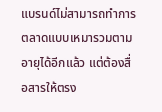แบรนด์ไม่สามารถทำการตลาดแบบเหมารวมตามอายุได้อีกแล้ว แต่ต้องสื่อสารให้ตรง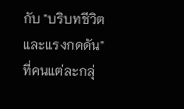กับ "บริบทชีวิตและแรงกดดัน" ที่คนแต่ละกลุ่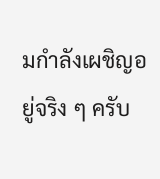มกำลังเผชิญอยู่จริง ๆ ครับ